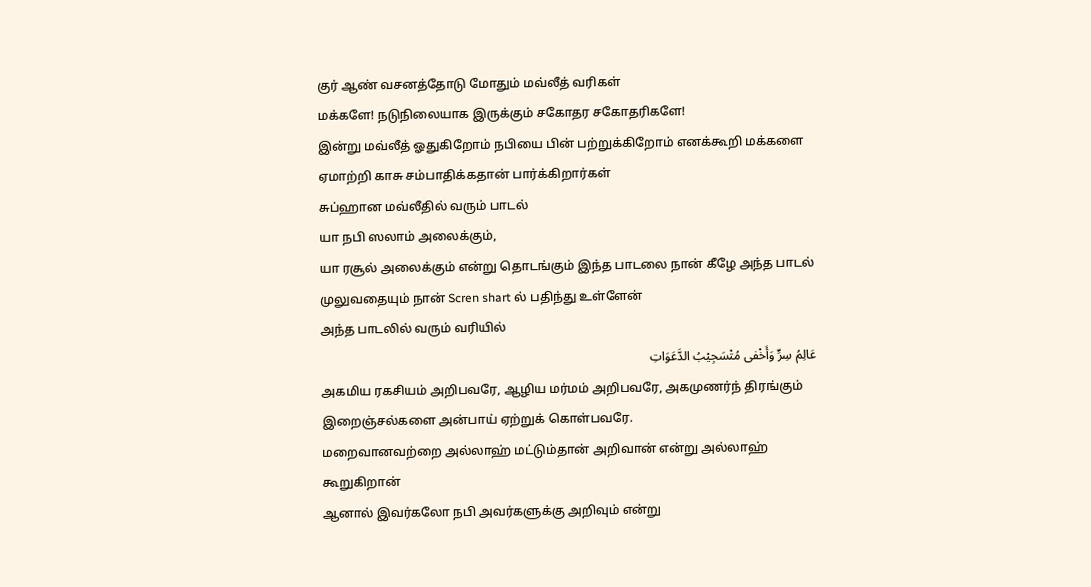குர் ஆண் வசனத்தோடு மோதும் மவ்லீத் வரிகள்
மக்களே! நடுநிலையாக இருக்கும் சகோதர சகோதரிகளே!
இன்று மவ்லீத் ஓதுகிறோம் நபியை பின் பற்றுக்கிறோம் எனக்கூறி மக்களை ஏமாற்றி காசு சம்பாதிக்கதான் பார்க்கிறார்கள்
சுப்ஹான மவ்லீதில் வரும் பாடல்
யா நபி ஸலாம் அலைக்கும்,
யா ரசூல் அலைக்கும் என்று தொடங்கும் இந்த பாடலை நான் கீழே அந்த பாடல் முலுவதையும் நான் Scren shart ல் பதிந்து உள்ளேன்
அந்த பாடலில் வரும் வரியில்
عَالِمُ سِرٍّ وَأَخْفى مُتْسَجِيْبُ الدَّعَوَاتِ
அகமிய ரகசியம் அறிபவரே, ஆழிய மர்மம் அறிபவரே, அகமுணர்ந் திரங்கும் இறைஞ்சல்களை அன்பாய் ஏற்றுக் கொள்பவரே.
மறைவானவற்றை அல்லாஹ் மட்டும்தான் அறிவான் என்று அல்லாஹ் கூறுகிறான்
ஆனால் இவர்கலோ நபி அவர்களுக்கு அறிவும் என்று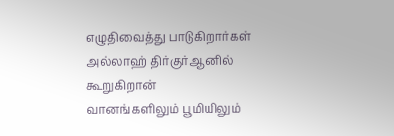எழுதிவைத்து பாடுகிறார்கள்
அல்லாஹ் திர்குர்ஆனில் கூறுகிறான்
வானங்களிலும் பூமியிலும்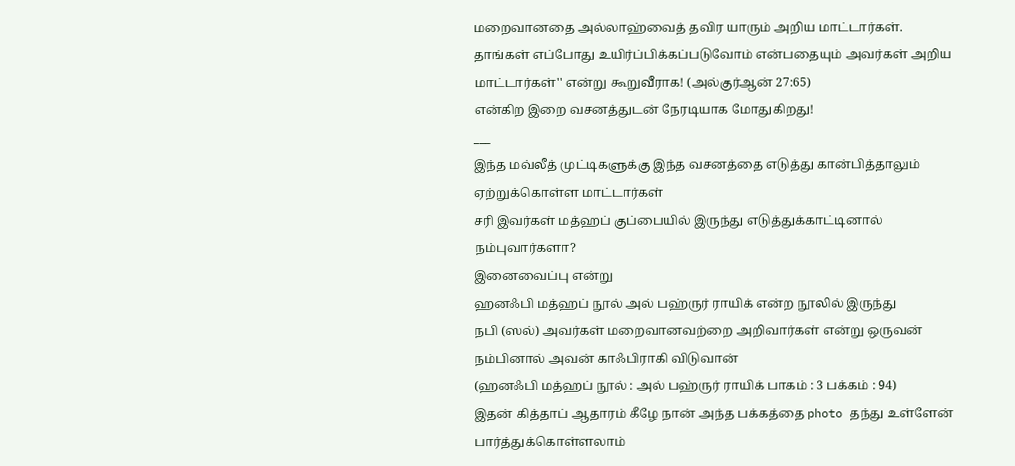மறைவானதை அல்லாஹ்வைத் தவிர யாரும் அறிய மாட்டார்கள். தாங்கள் எப்போது உயிர்ப்பிக்கப்படுவோம் என்பதையும் அவர்கள் அறிய மாட்டார்கள்'' என்று கூறுவீராக! (அல்குர்ஆன் 27:65)
என்கிற இறை வசனத்துடன் நேரடியாக மோதுகிறது!
___
இந்த மவ்லீத் முட்டிகளுக்கு இந்த வசனத்தை எடுத்து கான்பித்தாலும் ஏற்றுக்கொள்ள மாட்டார்கள்
சரி இவர்கள் மத்ஹப் குப்பையில் இருந்து எடுத்துக்காட்டினால் நம்புவார்களா?
இனைவைப்பு என்று
ஹனஃபி மத்ஹப் நூல் அல் பஹ்ருர் ராயிக் என்ற நூலில் இருந்து
நபி (ஸல்) அவர்கள் மறைவானவற்றை அறிவார்கள் என்று ஒருவன் நம்பினால் அவன் காஃபிராகி விடுவான்
(ஹனஃபி மத்ஹப் நூல் : அல் பஹ்ருர் ராயிக் பாகம் : 3 பக்கம் : 94)
இதன் கித்தாப் ஆதாரம் கீழே நான் அந்த பக்கத்தை photo தந்து உள்ளேன் பார்த்துக்கொள்ளலாம்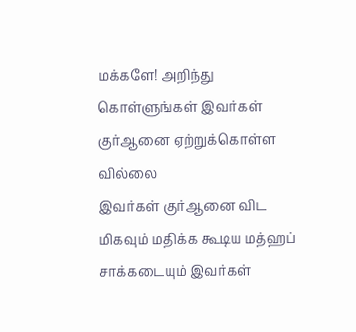மக்களே! அறிந்து கொள்ளுங்கள் இவர்கள் குர்ஆனை ஏற்றுக்கொள்ள வில்லை
இவர்கள் குர்ஆனை விட மிகவும் மதிக்க கூடிய மத்ஹப் சாக்கடையும் இவர்கள்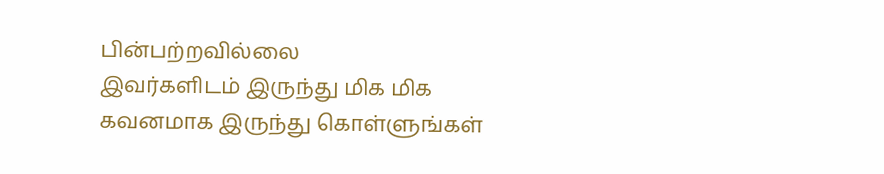பின்பற்றவில்லை
இவர்களிடம் இருந்து மிக மிக கவனமாக இருந்து கொள்ளுங்கள்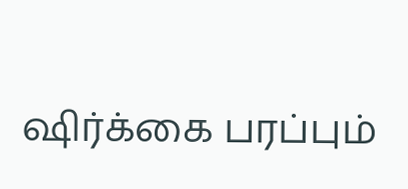ஷிர்க்கை பரப்பும்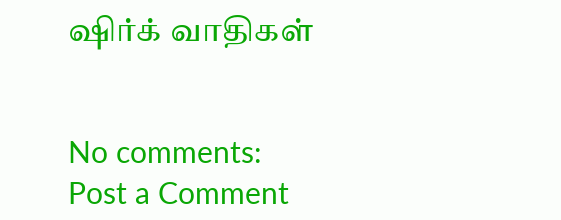ஷிர்க் வாதிகள்


No comments:
Post a Comment